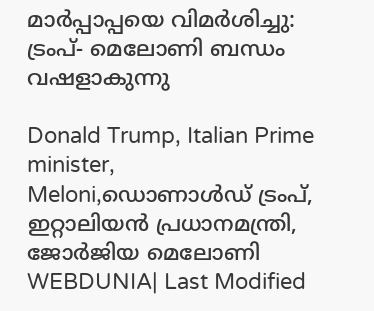മാര്‍പ്പാപ്പയെ വിമര്‍ശിച്ചു: ട്രംപ്- മെലോണി ബന്ധം വഷളാകുന്നു

Donald Trump, Italian Prime minister, Meloni,ഡൊണാൾഡ് ട്രംപ്, ഇറ്റാലിയൻ പ്രധാനമന്ത്രി, ജോർജിയ മെലോണി
WEBDUNIA| Last Modified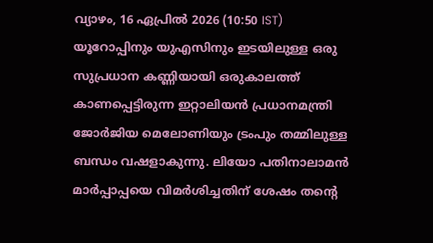വ്യാഴം, 16 ഏപ്രില്‍ 2026 (10:50 IST)
യൂറോപ്പിനും യുഎസിനും ഇടയിലുള്ള ഒരു സുപ്രധാന കണ്ണിയായി ഒരുകാലത്ത് കാണപ്പെട്ടിരുന്ന ഇറ്റാലിയന്‍ പ്രധാനമന്ത്രി ജോര്‍ജിയ മെലോണിയും ട്രംപും തമ്മിലുള്ള ബന്ധം വഷളാകുന്നു. ലിയോ പതിനാലാമന്‍ മാര്‍പ്പാപ്പയെ വിമര്‍ശിച്ചതിന് ശേഷം തന്റെ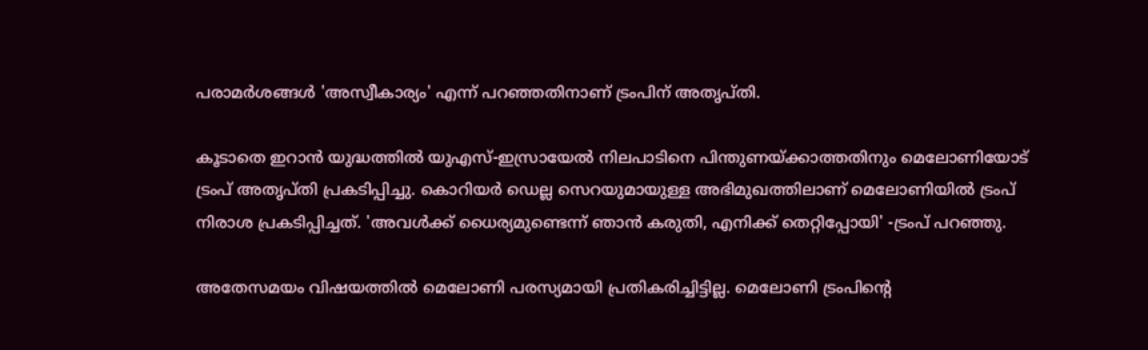പരാമര്‍ശങ്ങള്‍ 'അസ്വീകാര്യം' എന്ന് പറഞ്ഞതിനാണ് ട്രംപിന് അതൃപ്തി.

കൂടാതെ ഇറാന്‍ യുദ്ധത്തില്‍ യുഎസ്-ഇസ്രായേല്‍ നിലപാടിനെ പിന്തുണയ്ക്കാത്തതിനും മെലോണിയോട് ട്രംപ് അതൃപ്തി പ്രകടിപ്പിച്ചു. കൊറിയര്‍ ഡെല്ല സെറയുമായുള്ള അഭിമുഖത്തിലാണ് മെലോണിയില്‍ ട്രംപ് നിരാശ പ്രകടിപ്പിച്ചത്. 'അവള്‍ക്ക് ധൈര്യമുണ്ടെന്ന് ഞാന്‍ കരുതി, എനിക്ക് തെറ്റിപ്പോയി' -ട്രംപ് പറഞ്ഞു.

അതേസമയം വിഷയത്തില്‍ മെലോണി പരസ്യമായി പ്രതികരിച്ചിട്ടില്ല. മെലോണി ട്രംപിന്റെ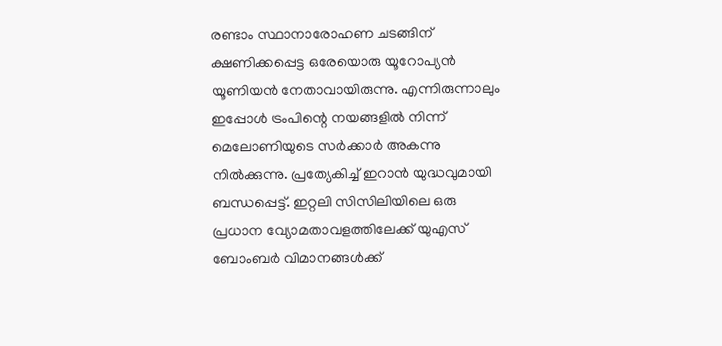രണ്ടാം സ്ഥാനാരോഹണ ചടങ്ങിന് ക്ഷണിക്കപ്പെട്ട ഒരേയൊരു യൂറോപ്യന്‍ യൂണിയന്‍ നേതാവായിരുന്നു. എന്നിരുന്നാലും ഇപ്പോള്‍ ട്രംപിന്റെ നയങ്ങളില്‍ നിന്ന് മെലോണിയുടെ സര്‍ക്കാര്‍ അകന്നു നില്‍ക്കുന്നു. പ്രത്യേകിച്ച് ഇറാന്‍ യുദ്ധവുമായി ബന്ധപ്പെട്ട്. ഇറ്റലി സിസിലിയിലെ ഒരു പ്രധാന വ്യോമതാവളത്തിലേക്ക് യുഎസ് ബോംബര്‍ വിമാനങ്ങള്‍ക്ക്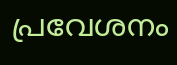പ്രവേശനം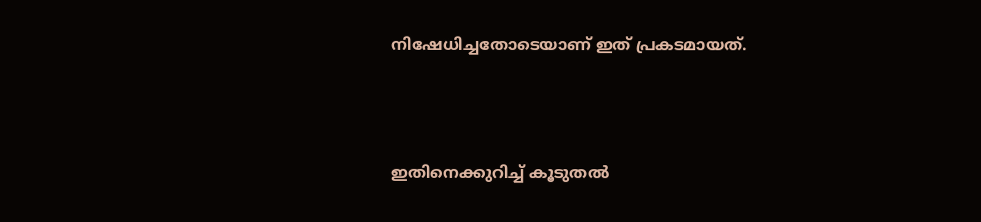നിഷേധിച്ചതോടെയാണ് ഇത് പ്രകടമായത്.



ഇതിനെക്കുറിച്ച് കൂടുതല്‍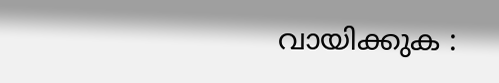വായിക്കുക :